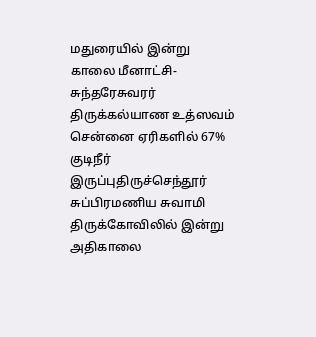மதுரையில் இன்று காலை மீனாட்சி- சுந்தரேசுவரர் திருக்கல்யாண உத்ஸவம் சென்னை ஏரிகளில் 67% குடிநீர் இருப்புதிருச்செந்தூர் சுப்பிரமணிய சுவாமி திருக்கோவிலில் இன்று அதிகாலை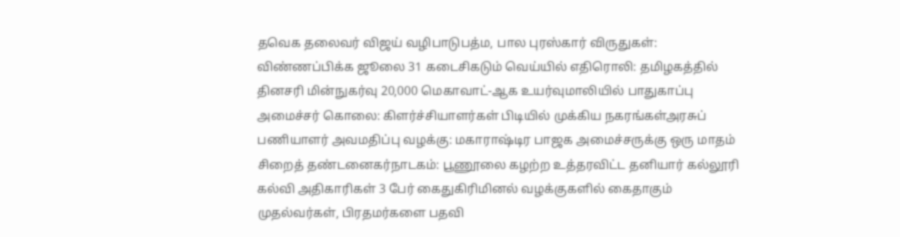தவெக தலைவர் விஜய் வழிபாடுபத்ம, பால புரஸ்கார் விருதுகள்: விண்ணப்பிக்க ஜூலை 31 கடைசிகடும் வெய்யில் எதிரொலி: தமிழகத்தில் தினசரி மின்நுகர்வு 20,000 மெகாவாட்-ஆக உயர்வுமாலியில் பாதுகாப்பு அமைச்சர் கொலை: கிளர்ச்சியாளர்கள் பிடியில் முக்கிய நகரங்கள்அரசுப் பணியாளர் அவமதிப்பு வழக்கு: மகாராஷ்டிர பாஜக அமைச்சருக்கு ஒரு மாதம் சிறைத் தண்டனைகர்நாடகம்: பூணூலை கழற்ற உத்தரவிட்ட தனியார் கல்லூரி கல்வி அதிகாரிகள் 3 பேர் கைதுகிரிமினல் வழக்குகளில் கைதாகும் முதல்வர்கள், பிரதமர்களை பதவி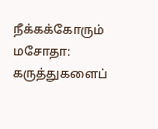நீக்கக்கோரும் மசோதா: கருத்துகளைப்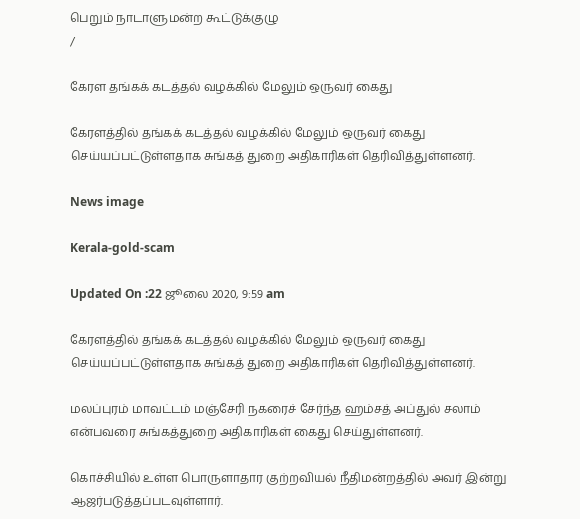பெறும் நாடாளுமன்ற கூட்டுக்குழு
/

கேரள தங்கக் கடத்தல் வழக்கில் மேலும் ஒருவர் கைது

கேரளத்தில் தங்கக் கடத்தல் வழக்கில் மேலும் ஒருவர் கைது செய்யப்பட்டுள்ளதாக சுங்கத் துறை அதிகாரிகள் தெரிவித்துள்ளனர்.

News image

Kerala-gold-scam

Updated On :22 ஜூலை 2020, 9:59 am

கேரளத்தில் தங்கக் கடத்தல் வழக்கில் மேலும் ஒருவர் கைது செய்யப்பட்டுள்ளதாக சுங்கத் துறை அதிகாரிகள் தெரிவித்துள்ளனர்.

மலப்புரம் மாவட்டம் மஞ்சேரி நகரைச் சேர்ந்த ஹம்சத் அப்துல் சலாம் என்பவரை சுங்கத்துறை அதிகாரிகள் கைது செய்துள்ளனர்.

கொச்சியில் உள்ள பொருளாதார குற்றவியல் நீதிமன்றத்தில் அவர் இன்று ஆஜர்படுத்தப்படவுள்ளார்.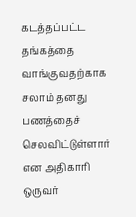கடத்தப்பட்ட தங்கத்தை வாங்குவதற்காக சலாம் தனது பணத்தைச் செலவிட்டுள்ளார் என அதிகாரி ஒருவர்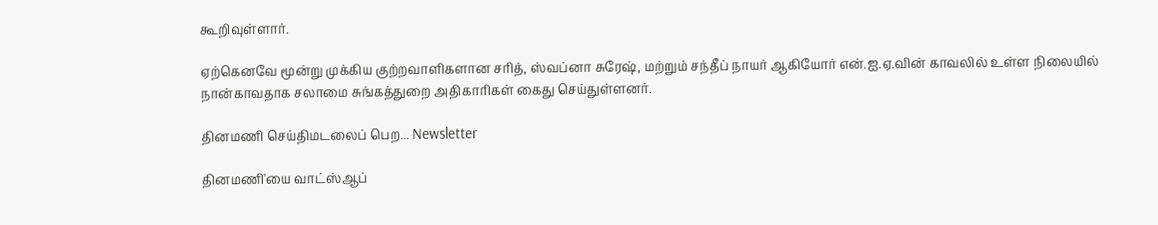கூறிவுள்ளார்.

ஏற்கெனவே மூன்று முக்கிய குற்றவாளிகளான சரித், ஸ்வப்னா சுரேஷ், மற்றும் சந்தீப் நாயர் ஆகியோர் என்.ஐ.ஏ.வின் காவலில் உள்ள நிலையில் நான்காவதாக சலாமை சுங்கத்துறை அதிகாரிகள் கைது செய்துள்ளனர்.

தினமணி செய்திமடலைப் பெற... Newsletter

தினமணி'யை வாட்ஸ்ஆப்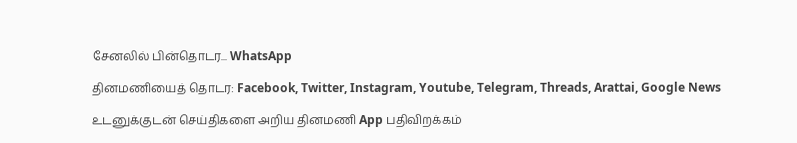சேனலில் பின்தொடர... WhatsApp

தினமணியைத் தொடர: Facebook, Twitter, Instagram, Youtube, Telegram, Threads, Arattai, Google News

உடனுக்குடன் செய்திகளை அறிய தினமணி App பதிவிறக்கம்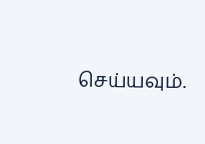செய்யவும்.